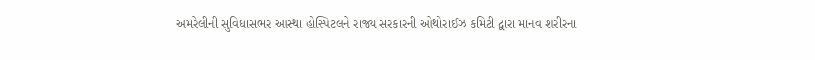અમરેલીની સુવિધાસભર આસ્થા હોસ્પિટલને રાજ્ય સરકારની ઓથોરાઈઝ કમિટી દ્વારા માનવ શરીરના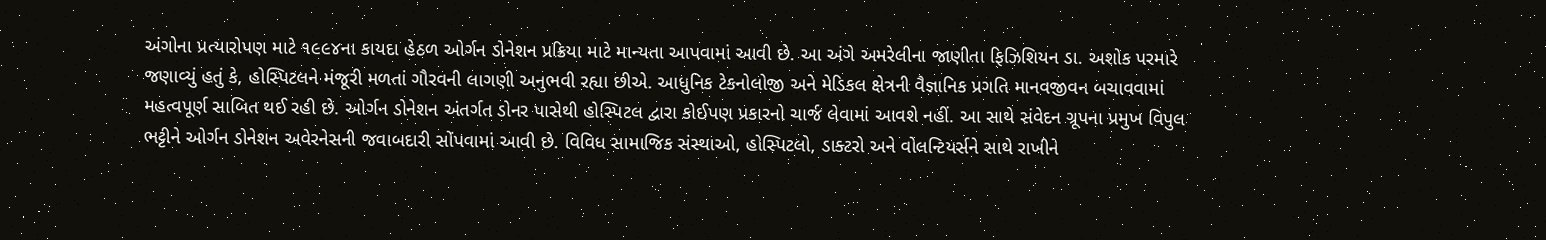અંગોના પ્રત્યારોપણ માટે ૧૯૯૪ના કાયદા હેઠળ ઓર્ગન ડોનેશન પ્રક્રિયા માટે માન્યતા આપવામાં આવી છે. આ અંગે અમરેલીના જાણીતા ફિઝિશિયન ડા. અશોક પરમારે જણાવ્યું હતું કે, હોસ્પિટલને મંજૂરી મળતાં ગૌરવની લાગણી અનુભવી રહ્યા છીએ. આધુનિક ટેકનોલોજી અને મેડિકલ ક્ષેત્રની વૈજ્ઞાનિક પ્રગતિ માનવજીવન બચાવવામાં મહત્વપૂર્ણ સાબિત થઈ રહી છે. ઓર્ગન ડોનેશન અંતર્ગત ડોનર પાસેથી હોસ્પિટલ દ્વારા કોઈપણ પ્રકારનો ચાર્જ લેવામાં આવશે નહીં. આ સાથે સંવેદન ગ્રૂપના પ્રમુખ વિપુલ ભટ્ટીને ઓર્ગન ડોનેશન અવેરનેસની જવાબદારી સોંપવામાં આવી છે. વિવિધ સામાજિક સંસ્થાઓ, હોસ્પિટલો, ડાક્ટરો અને વોલન્ટિયર્સને સાથે રાખીને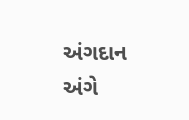અંગદાન અંગે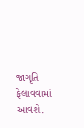જાગૃતિ ફેલાવવામાં આવશે.